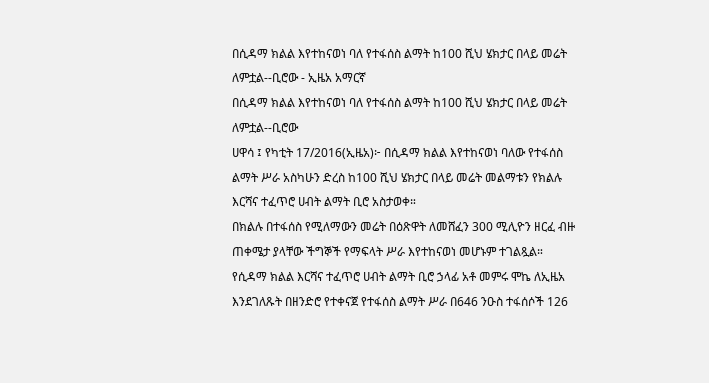በሲዳማ ክልል እየተከናወነ ባለ የተፋሰስ ልማት ከ100 ሺህ ሄክታር በላይ መሬት ለምቷል--ቢሮው - ኢዜአ አማርኛ
በሲዳማ ክልል እየተከናወነ ባለ የተፋሰስ ልማት ከ100 ሺህ ሄክታር በላይ መሬት ለምቷል--ቢሮው
ሀዋሳ ፤ የካቲት 17/2016(ኢዜአ)፦ በሲዳማ ክልል እየተከናወነ ባለው የተፋሰስ ልማት ሥራ አስካሁን ድረስ ከ100 ሺህ ሄክታር በላይ መሬት መልማቱን የክልሉ እርሻና ተፈጥሮ ሀብት ልማት ቢሮ አስታወቀ።
በክልሉ በተፋሰስ የሚለማውን መሬት በዕጽዋት ለመሸፈን 300 ሚሊዮን ዘርፈ ብዙ ጠቀሜታ ያላቸው ችግኞች የማፍላት ሥራ እየተከናወነ መሆኑም ተገልጿል።
የሲዳማ ክልል እርሻና ተፈጥሮ ሀብት ልማት ቢሮ ኃላፊ አቶ መምሩ ሞኬ ለኢዜአ እንደገለጹት በዘንድሮ የተቀናጀ የተፋሰስ ልማት ሥራ በ646 ንዑስ ተፋሰሶች 126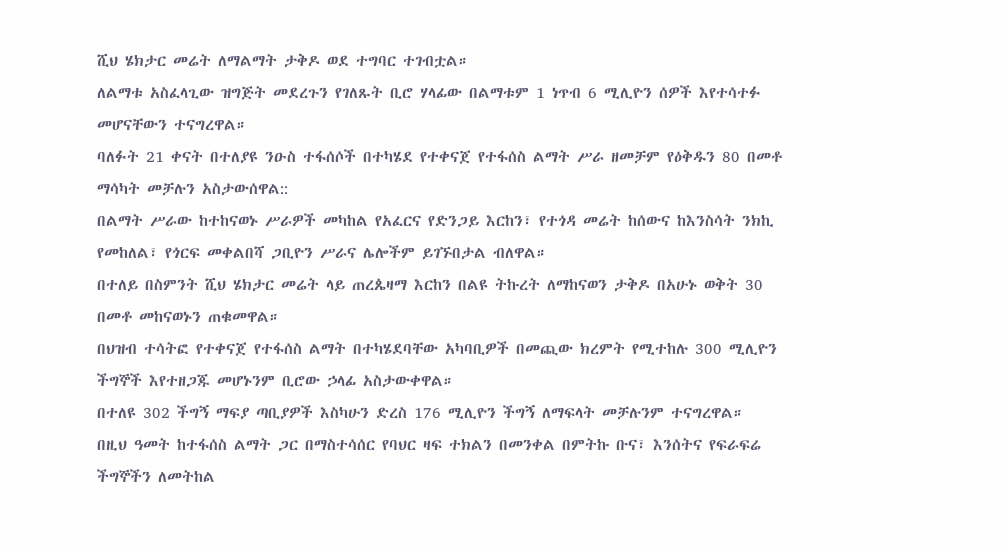ሺህ ሄክታር መሬት ለማልማት ታቅዶ ወደ ተግባር ተገብቷል።
ለልማቱ አስፈላጊው ዝግጅት መደረጉን የገለጹት ቢሮ ሃላፊው በልማቱም 1 ነጥብ 6 ሚሊዮን ሰዎች እየተሳተፉ መሆናቸውን ተናግረዋል።
ባለፉት 21 ቀናት በተለያዩ ንዑስ ተፋሰሶች በተካሄደ የተቀናጀ የተፋሰስ ልማት ሥራ ዘመቻም የዕቅዱን 80 በመቶ ማሳካት መቻሉን አስታውሰዋል::
በልማት ሥራው ከተከናወኑ ሥራዎች መካከል የአፈርና የድንጋይ እርከን፣ የተጎዳ መሬት ከሰውና ከእንስሳት ንክኪ የመከለል፣ የጎርፍ መቀልበሻ ጋቢዮን ሥራና ሌሎችም ይገኙበታል ብለዋል።
በተለይ በስምንት ሺህ ሄክታር መሬት ላይ ጠረጴዛማ እርከን በልዩ ትኩረት ለማከናወን ታቅዶ በአሁኑ ወቅት 30 በመቶ መከናወኑን ጠቁመዋል።
በህዝብ ተሳትፎ የተቀናጀ የተፋሰስ ልማት በተካሄደባቸው አካባቢዎች በመጪው ክረምት የሚተከሉ 300 ሚሊዮን ችግኞች እየተዘጋጁ መሆኑንም ቢሮው ኃላፊ አስታውቀዋል።
በተለዩ 302 ችግኝ ማፍያ ጣቢያዎች እስካሁን ድረስ 176 ሚሊዮን ችግኝ ለማፍላት መቻሉንም ተናግረዋል።
በዚህ ዓመት ከተፋሰስ ልማት ጋር በማስተሳሰር የባህር ዛፍ ተክልን በመንቀል በምትኩ ቡና፣ እንሰትና የፍራፍሬ ችግኞችን ለመትከል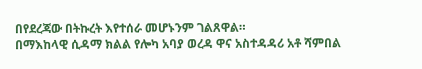በየደረጃው በትኩረት እየተሰራ መሆኑንም ገልጸዋል።
በማእከላዊ ሲዳማ ክልል የሎካ አባያ ወረዳ ዋና አስተዳዳሪ አቶ ሻምበል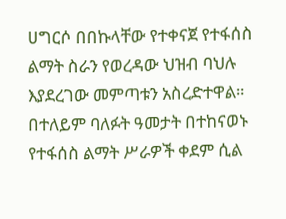ሀግርሶ በበኩላቸው የተቀናጀ የተፋሰስ ልማት ስራን የወረዳው ህዝብ ባህሉ እያደረገው መምጣቱን አስረድተዋል።
በተለይም ባለፉት ዓመታት በተከናወኑ የተፋሰስ ልማት ሥራዎች ቀደም ሲል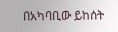በአካባቢው ይከሰት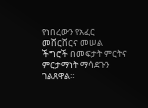የነበረውን የአፈር መሸርሸርና መሠል ችግሮች በመፍታት ምርትና ምርታማነት ማሳደጉን ገልጸዋል።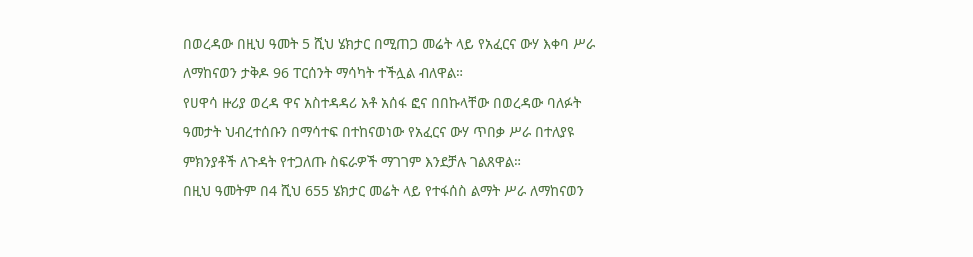በወረዳው በዚህ ዓመት 5 ሺህ ሄክታር በሚጠጋ መሬት ላይ የአፈርና ውሃ እቀባ ሥራ ለማከናወን ታቅዶ 96 ፐርሰንት ማሳካት ተችሏል ብለዋል።
የሀዋሳ ዙሪያ ወረዳ ዋና አስተዳዳሪ አቶ አሰፋ ፎና በበኩላቸው በወረዳው ባለፉት ዓመታት ህብረተሰቡን በማሳተፍ በተከናወነው የአፈርና ውሃ ጥበቃ ሥራ በተለያዩ ምክንያቶች ለጉዳት የተጋለጡ ስፍራዎች ማገገም እንደቻሉ ገልጸዋል።
በዚህ ዓመትም በ4 ሺህ 655 ሄክታር መሬት ላይ የተፋሰስ ልማት ሥራ ለማከናወን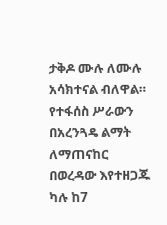ታቅዶ ሙሉ ለሙሉ አሳክተናል ብለዋል።
የተፋሰስ ሥራውን በአረንጓዴ ልማት ለማጠናከር በወረዳው እየተዘጋጁ ካሉ ከ7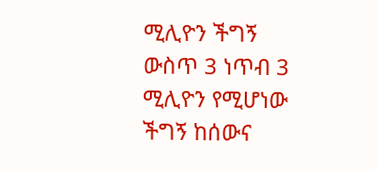ሚሊዮን ችግኝ ውስጥ 3 ነጥብ 3 ሚሊዮን የሚሆነው ችግኝ ከሰውና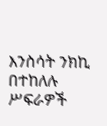እንስሳት ንክኪ በተከለሉ ሥፍራዎች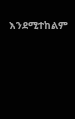እንደሚተከልም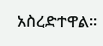አስረድተዋል።